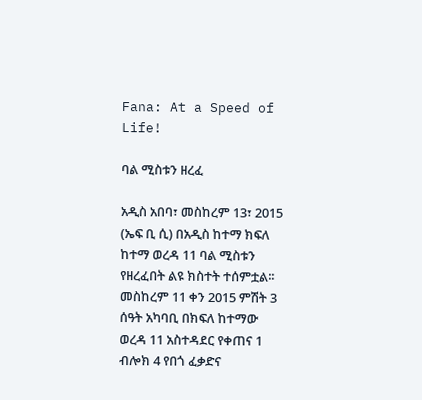Fana: At a Speed of Life!

ባል ሚስቱን ዘረፈ

አዲስ አበባ፣ መስከረም 13፣ 2015 (ኤፍ ቢ ሲ) በአዲስ ከተማ ክፍለ ከተማ ወረዳ 11 ባል ሚስቱን የዘረፈበት ልዩ ክስተት ተሰምቷል፡፡
መስከረም 11 ቀን 2015 ምሽት 3 ሰዓት አካባቢ በክፍለ ከተማው ወረዳ 11 አስተዳደር የቀጠና 1 ብሎክ 4 የበጎ ፈቃድና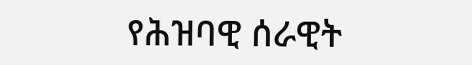የሕዝባዊ ሰራዊት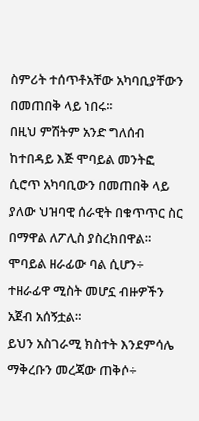ስምሪት ተሰጥቶአቸው አካባቢያቸውን በመጠበቅ ላይ ነበሩ፡፡
በዚህ ምሽትም አንድ ግለሰብ ከተበዳይ እጅ ሞባይል መንትፎ ሲሮጥ አካባቢውን በመጠበቅ ላይ ያለው ህዝባዊ ሰራዊት በቁጥጥር ስር በማዋል ለፖሊስ ያስረክበዋል።
ሞባይል ዘራፊው ባል ሲሆን÷ ተዘራፊዋ ሚስት መሆኗ ብዙዎችን አጀብ አሰኝቷል።
ይህን አስገራሚ ክስተት እንደምሳሌ ማቅረቡን መረጃው ጠቅሶ÷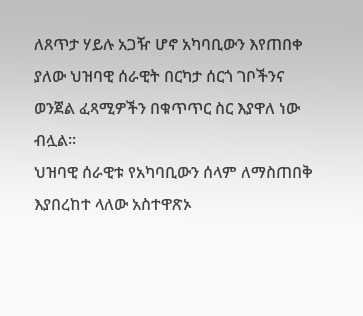ለጸጥታ ሃይሉ አጋዥ ሆኖ አካባቢውን እየጠበቀ ያለው ህዝባዊ ሰራዊት በርካታ ሰርጎ ገቦችንና ወንጀል ፈጻሚዎችን በቁጥጥር ስር እያዋለ ነው ብሏል፡፡
ህዝባዊ ሰራዊቱ የአካባቢውን ሰላም ለማስጠበቅ እያበረከተ ላለው አስተዋጽኦ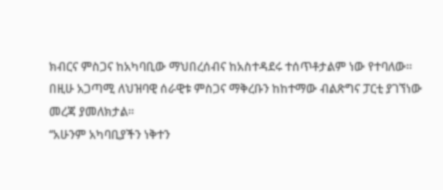ክብርና ምስጋና ከአካባቢው ማህበረሰብና ከአስተዳደሩ ተሰጥቶታልም ነው የተባለው፡፡
በዚሁ አጋጣሚ ለህዝባዊ ሰራዊቱ ምስጋና ማቅረቡን ከከተማው ብልጽግና ፓርቲ ያገኘነው መረጃ ያመለክታል፡፡
‘‘አሁንም አካባቢያችን ነቅተን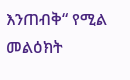እንጠብቅ“ የሚል መልዕክት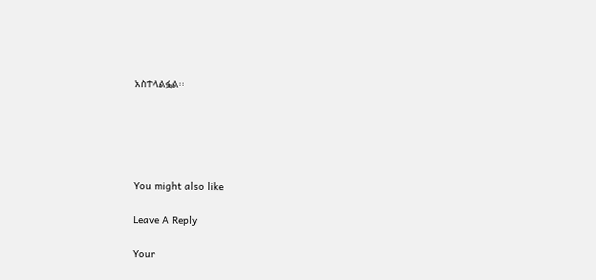አስተላልፏል፡፡





You might also like

Leave A Reply

Your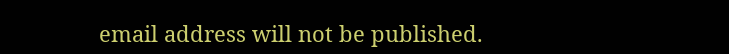email address will not be published.